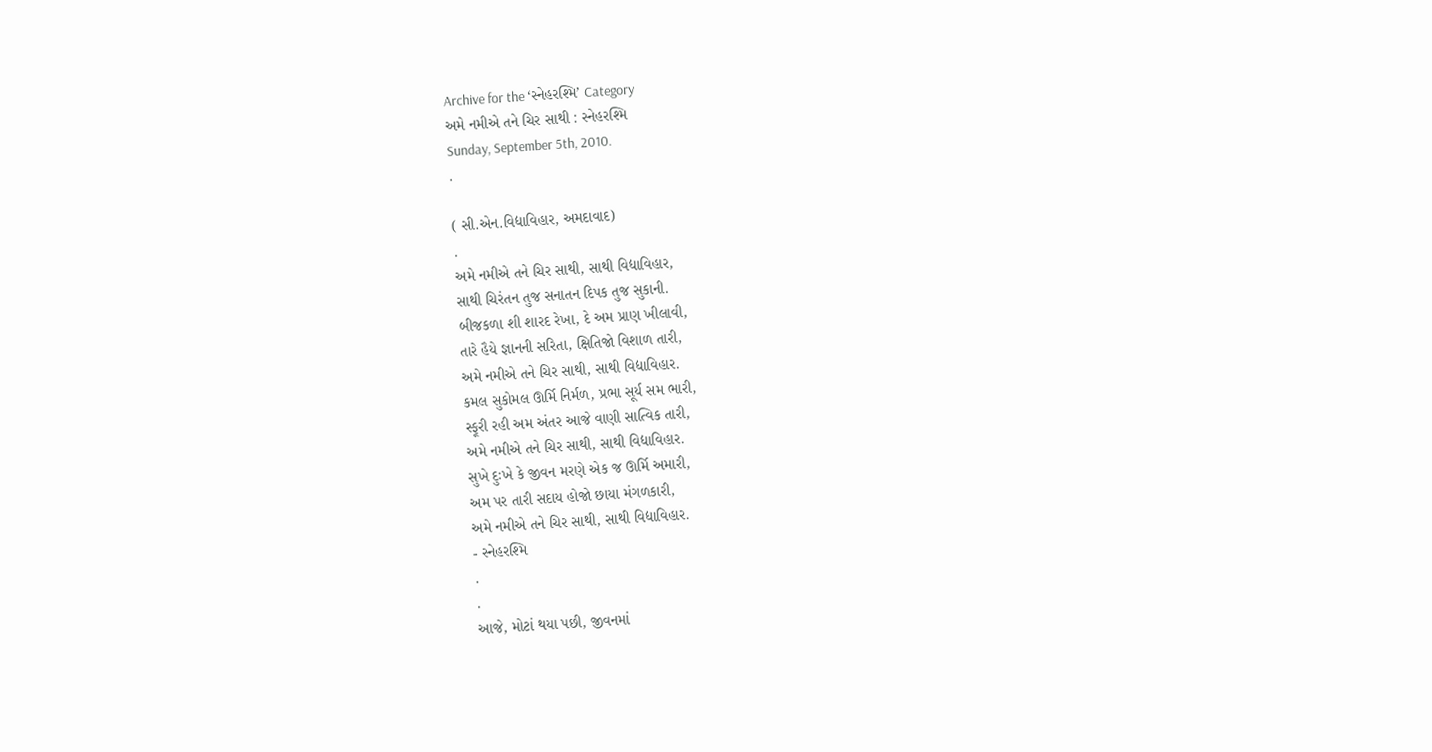Archive for the ‘સ્નેહરશ્મિ’ Category
અમે નમીએ તને ચિર સાથી : સ્નેહરશ્મિ
Sunday, September 5th, 2010.
.

( સી.એન.વિદ્યાવિહાર, અમદાવાદ)
.
અમે નમીએ તને ચિર સાથી, સાથી વિદ્યાવિહાર,
સાથી ચિરંતન તુજ સનાતન દિપક તુજ સુકાની.
બીજકળા શી શારદ રેખા, દે અમ પ્રાણ ખીલાવી,
તારે હૈયે જ્ઞાનની સરિતા, ક્ષિતિજો વિશાળ તારી,
અમે નમીએ તને ચિર સાથી, સાથી વિદ્યાવિહાર.
કમલ સુકોમલ ઊર્મિ નિર્મળ, પ્રભા સૂર્ય સમ ભારી,
સ્ફૂરી રહી અમ અંતર આજે વાણી સાત્વિક તારી,
અમે નમીએ તને ચિર સાથી, સાથી વિદ્યાવિહાર.
સુખે દુઃખે કે જીવન મરણે એક જ ઊર્મિ અમારી,
અમ પર તારી સદાય હોજો છાયા મંગળકારી,
અમે નમીએ તને ચિર સાથી, સાથી વિદ્યાવિહાર.
- સ્નેહરશ્મિ
.
.
આજે, મોટાં થયા પછી, જીવનમાં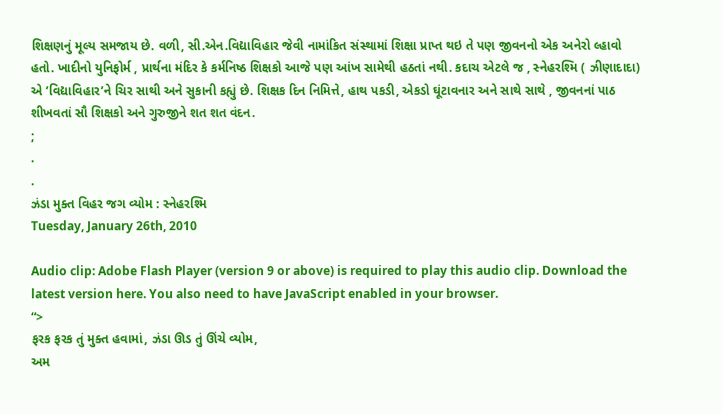શિક્ષણનું મૂલ્ય સમજાય છે. વળી, સી.એન.વિદ્યાવિહાર જેવી નામાંકિત સંસ્થામાં શિક્ષા પ્રાપ્ત થઇ તે પણ જીવનનો એક અનેરો લ્હાવો હતો. ખાદીનો યુનિફોર્મ , પ્રાર્થના મંદિર કે કર્મનિષ્ઠ શિક્ષકો આજે પણ આંખ સામેથી હઠતાં નથી. કદાચ એટલે જ , સ્નેહરશ્મિ ( ઝીણાદાદા) એ ’વિદ્યાવિહાર’ને ચિર સાથી અને સુકાની કહ્યું છે. શિક્ષક દિન નિમિત્તે, હાથ પકડી, એકડો ઘૂંટાવનાર અને સાથે સાથે , જીવનનાં પાઠ શીખવતાં સૌ શિક્ષકો અને ગુરુજીને શત શત વંદન.
;
.
.
ઝંડા મુક્ત વિહર જગ વ્યોમ : સ્નેહરશ્મિ
Tuesday, January 26th, 2010

Audio clip: Adobe Flash Player (version 9 or above) is required to play this audio clip. Download the latest version here. You also need to have JavaScript enabled in your browser.
“>
ફરક ફરક તું મુક્ત હવામાં, ઝંડા ઊડ તું ઊંચે વ્યોમ,
અમ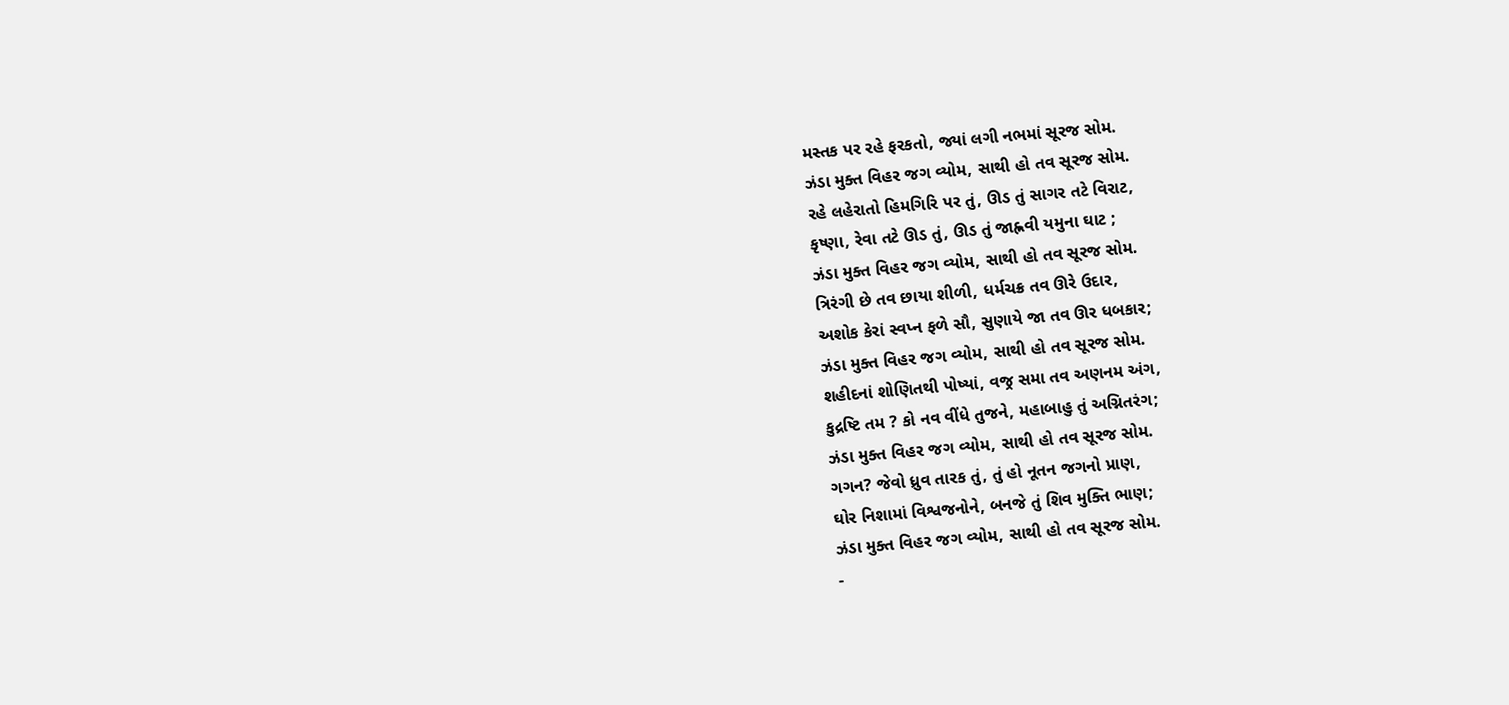મસ્તક પર રહે ફરકતો, જ્યાં લગી નભમાં સૂરજ સોમ.
ઝંડા મુક્ત વિહર જગ વ્યોમ, સાથી હો તવ સૂરજ સોમ.
રહે લહેરાતો હિમગિરિ પર તું, ઊડ તું સાગર તટે વિરાટ,
કૃષ્ણા, રેવા તટે ઊડ તું, ઊડ તું જાહ્નવી યમુના ઘાટ ;
ઝંડા મુક્ત વિહર જગ વ્યોમ, સાથી હો તવ સૂરજ સોમ.
ત્રિરંગી છે તવ છાયા શીળી, ધર્મચક્ર તવ ઊરે ઉદાર,
અશોક કેરાં સ્વપ્ન ફળે સૌ, સુણાયે જા તવ ઊર ધબકાર;
ઝંડા મુક્ત વિહર જગ વ્યોમ, સાથી હો તવ સૂરજ સોમ.
શહીદનાં શોણિતથી પોષ્યાં, વજ્ર સમા તવ અણનમ અંગ,
કુદ્રષ્ટિ તમ ? કો નવ વીંધે તુજને, મહાબાહુ તું અગ્નિતરંગ;
ઝંડા મુક્ત વિહર જગ વ્યોમ, સાથી હો તવ સૂરજ સોમ.
ગગન? જેવો ધ્રુવ તારક તું, તું હો નૂતન જગનો પ્રાણ,
ઘોર નિશામાં વિશ્વજનોને, બનજે તું શિવ મુક્તિ ભાણ;
ઝંડા મુક્ત વિહર જગ વ્યોમ, સાથી હો તવ સૂરજ સોમ.
-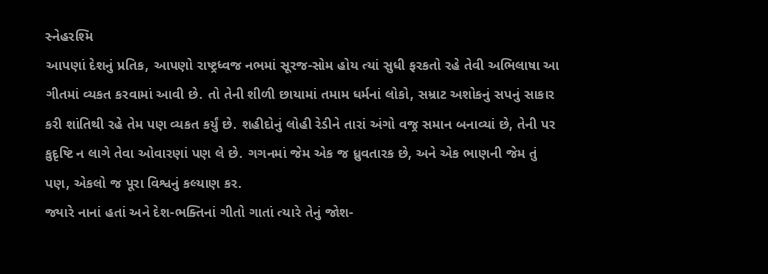સ્નેહરશ્મિ
આપણાં દેશનું પ્રતિક, આપણો રાષ્ટ્રધ્વજ નભમાં સૂરજ-સોમ હોય ત્યાં સુધી ફરકતો રહે તેવી અભિલાષા આ ગીતમાં વ્યકત કરવામાં આવી છે. તો તેની શીળી છાયામાં તમામ ધર્મનાં લોકો, સમ્રાટ અશોકનું સપનું સાકાર કરી શાંતિથી રહે તેમ પણ વ્યકત કર્યું છે. શહીદોનું લોહી રેડીને તારાં અંગો વજ્ર સમાન બનાવ્યાં છે, તેની પર કુદૃષ્ટિ ન લાગે તેવા ઓવારણાં પણ લે છે. ગગનમાં જેમ એક જ ધ્રુવતારક છે, અને એક ભાણની જેમ તું પણ, એકલો જ પૂરા વિશ્વનું કલ્યાણ કર.
જ્યારે નાનાં હતાં અને દેશ-ભક્તિનાં ગીતો ગાતાં ત્યારે તેનું જોશ-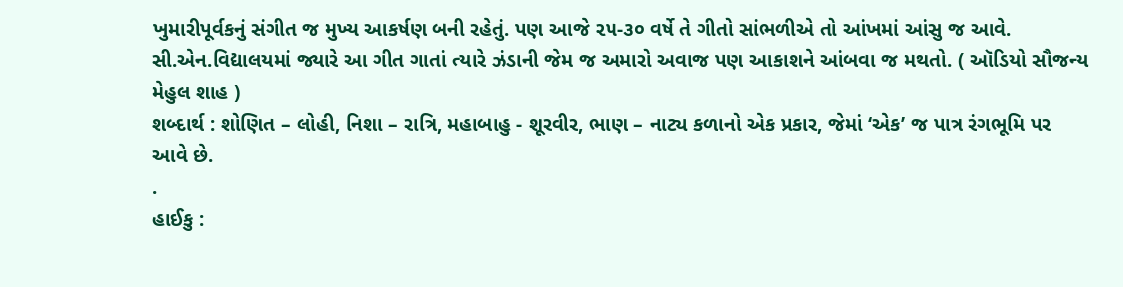ખુમારીપૂર્વકનું સંગીત જ મુખ્ય આકર્ષણ બની રહેતું. પણ આજે ૨૫-૩૦ વર્ષે તે ગીતો સાંભળીએ તો આંખમાં આંસુ જ આવે. સી.એન.વિદ્યાલયમાં જ્યારે આ ગીત ગાતાં ત્યારે ઝંડાની જેમ જ અમારો અવાજ પણ આકાશને આંબવા જ મથતો. ( ઑડિયો સૌજન્ય મેહુલ શાહ )
શબ્દાર્થ : શોણિત – લોહી, નિશા – રાત્રિ, મહાબાહુ - શૂરવીર, ભાણ – નાટ્ય કળાનો એક પ્રકાર, જેમાં ‘એક’ જ પાત્ર રંગભૂમિ પર આવે છે.
.
હાઈકુ :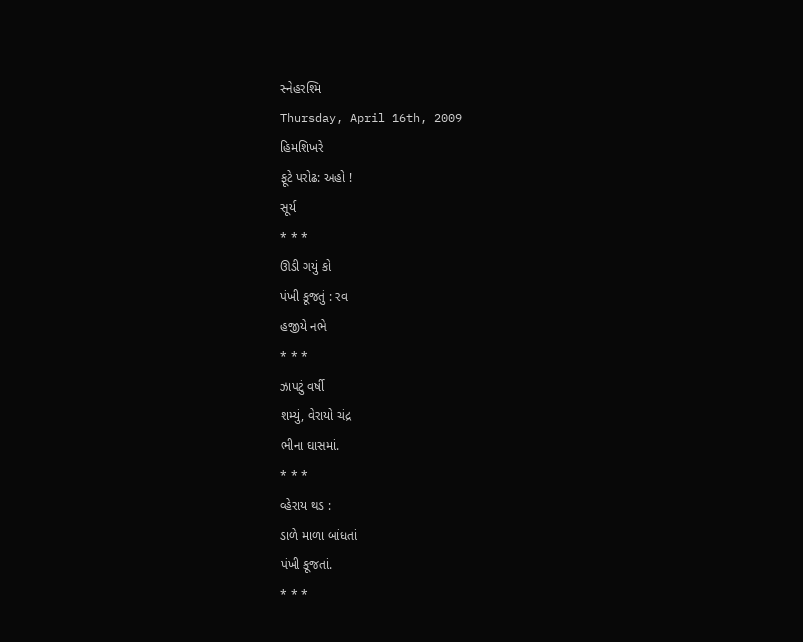સ્નેહરશ્મિ
Thursday, April 16th, 2009
હિમશિખરે
ફૂટે પરોઢ: અહો !
સૂર્ય
* * *
ઊડી ગયું કો
પંખી કૂજતું : રવ
હજીયે નભે
* * *
ઝાપટું વર્ષી
શમ્યું, વેરાયો ચંદ્ર
ભીના ઘાસમાં.
* * *
વ્હેરાય થડ :
ડાળે માળા બાંધતાં
પંખી કૂજતાં.
* * *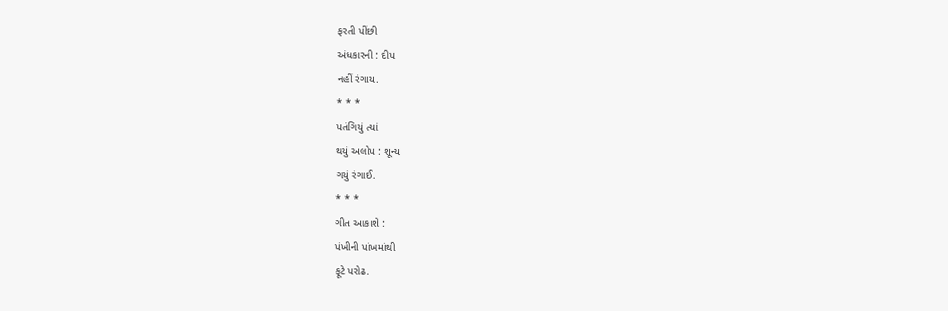ફરતી પીંછી
અંધકારની : દીપ
નહીં રંગાય.
* * *
પતંગિયું ત્યાં
થયું અલોપ : શૂન્ય
ગયું રંગાઈ.
* * *
ગીત આકાશે :
પંખીની પાંખમાંથી
ફૂટે પરોઢ.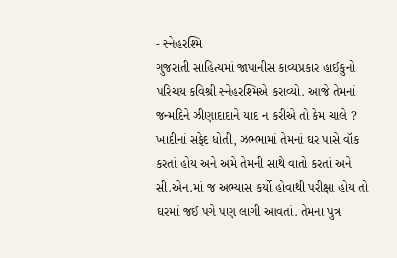- સ્નેહરશ્મિ
ગુજરાતી સાહિત્યમાં જાપાનીસ કાવ્યપ્રકાર હાઈકુનો પરિચય કવિશ્રી સ્નેહરશ્મિએ કરાવ્યો. આજે તેમનાં જન્મદિને ઝીણાદાદાને યાદ ન કરીએ તો કેમ ચાલે ? ખાદીનાં સફેદ ધોતી, ઝભ્ભામાં તેમનાં ઘર પાસે વૉક કરતાં હોય અને અમે તેમની સાથે વાતો કરતાં અને સી.એન.માં જ અભ્યાસ કર્યો હોવાથી પરીક્ષા હોય તો ઘરમાં જઈ પગે પણ લાગી આવતાં. તેમના પુત્ર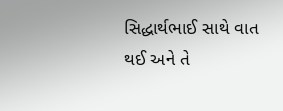સિદ્ધાર્થભાઈ સાથે વાત થઈ અને તે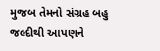મુજબ તેમનો સંગ્રહ બહુ જલ્દીથી આપણને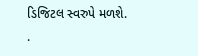ડિજિટલ સ્વરુપે મળશે.
.